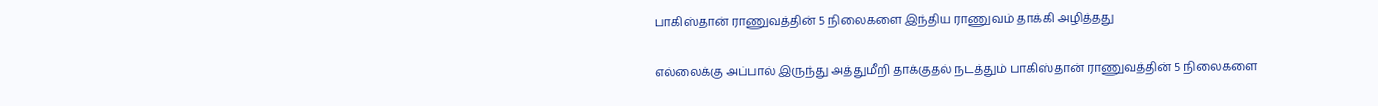பாகிஸ்தான் ராணுவத்தின் 5 நிலைகளை இந்திய ராணுவம் தாக்கி அழித்தது

எல்லைக்கு அப்பால் இருந்து அத்துமீறி தாக்குதல் நடத்தும் பாகிஸ்தான் ராணுவத்தின் 5 நிலைகளை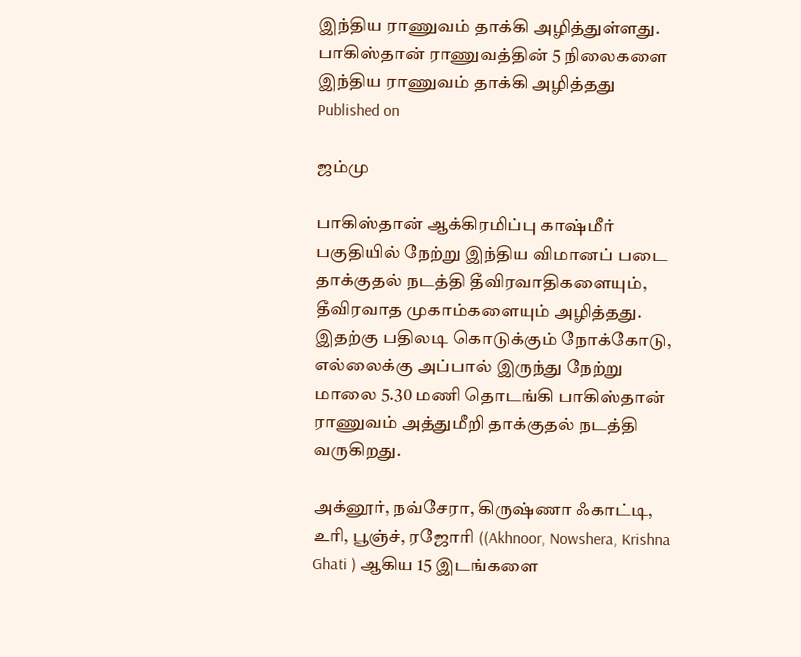இந்திய ராணுவம் தாக்கி அழித்துள்ளது.
பாகிஸ்தான் ராணுவத்தின் 5 நிலைகளை இந்திய ராணுவம் தாக்கி அழித்தது
Published on

ஜம்மு

பாகிஸ்தான் ஆக்கிரமிப்பு காஷ்மீர் பகுதியில் நேற்று இந்திய விமானப் படை தாக்குதல் நடத்தி தீவிரவாதிகளையும், தீவிரவாத முகாம்களையும் அழித்தது. இதற்கு பதிலடி கொடுக்கும் நோக்கோடு, எல்லைக்கு அப்பால் இருந்து நேற்று மாலை 5.30 மணி தொடங்கி பாகிஸ்தான் ராணுவம் அத்துமீறி தாக்குதல் நடத்தி வருகிறது.

அக்னூர், நவ்சேரா, கிருஷ்ணா ஃகாட்டி, உரி, பூஞ்ச், ரஜோரி ((Akhnoor, Nowshera, Krishna Ghati ) ஆகிய 15 இடங்களை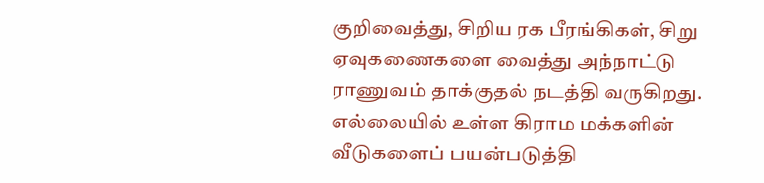குறிவைத்து, சிறிய ரக பீரங்கிகள், சிறு ஏவுகணைகளை வைத்து அந்நாட்டு ராணுவம் தாக்குதல் நடத்தி வருகிறது. எல்லையில் உள்ள கிராம மக்களின் வீடுகளைப் பயன்படுத்தி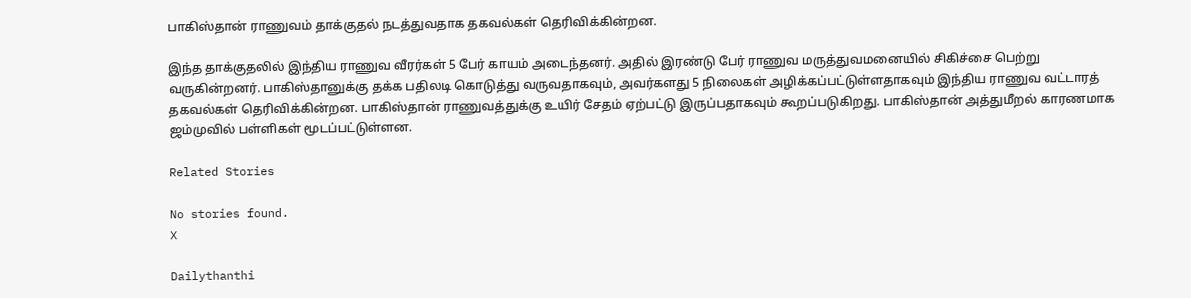பாகிஸ்தான் ராணுவம் தாக்குதல் நடத்துவதாக தகவல்கள் தெரிவிக்கின்றன.

இந்த தாக்குதலில் இந்திய ராணுவ வீரர்கள் 5 பேர் காயம் அடைந்தனர். அதில் இரண்டு பேர் ராணுவ மருத்துவமனையில் சிகிச்சை பெற்று வருகின்றனர். பாகிஸ்தானுக்கு தக்க பதிலடி கொடுத்து வருவதாகவும், அவர்களது 5 நிலைகள் அழிக்கப்பட்டுள்ளதாகவும் இந்திய ராணுவ வட்டாரத் தகவல்கள் தெரிவிக்கின்றன. பாகிஸ்தான் ராணுவத்துக்கு உயிர் சேதம் ஏற்பட்டு இருப்பதாகவும் கூறப்படுகிறது. பாகிஸ்தான் அத்துமீறல் காரணமாக ஜம்முவில் பள்ளிகள் மூடப்பட்டுள்ளன.

Related Stories

No stories found.
X

Dailythanthi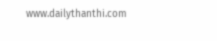www.dailythanthi.com